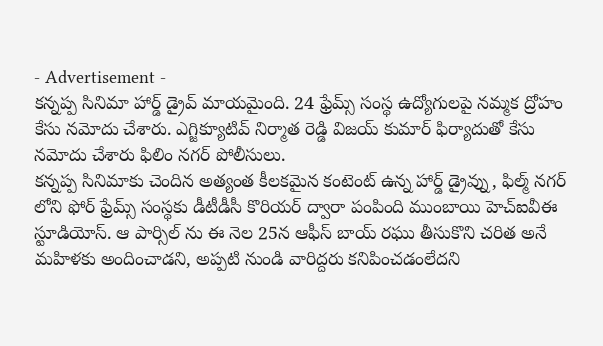- Advertisement -
కన్నప్ప సినిమా హార్డ్ డ్రైవ్ మాయమైంది. 24 ఫ్రేమ్స్ సంస్థ ఉద్యోగులపై నమ్మక ద్రోహం కేసు నమోదు చేశారు. ఎగ్జిక్యూటివ్ నిర్మాత రెడ్డి విజయ్ కుమార్ ఫిర్యాదుతో కేసు నమోదు చేశారు ఫిలిం నగర్ పోలీసులు.
కన్నప్ప సినిమాకు చెందిన అత్యంత కీలకమైన కంటెంట్ ఉన్న హార్డ్ డ్రైవ్ను, ఫిల్మ్ నగర్ లోని ఫోర్ ఫ్రేమ్స్ సంస్థకు డీటీడీసీ కొరియర్ ద్వారా పంపింది ముంబాయి హెచ్ఐవీఈ స్టూడియోస్. ఆ పార్సిల్ ను ఈ నెల 25న ఆఫీస్ బాయ్ రఘు తీసుకొని చరిత అనే మహిళకు అందించాడని, అప్పటి నుండి వారిద్దరు కనిపించడంలేదని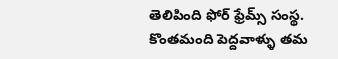తెలిపింది ఫోర్ ఫ్రేమ్స్ సంస్థ.
కొంతమంది పెద్దవాళ్ళు తమ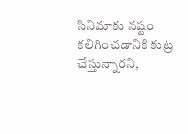సినిమాకు నష్టం కలిగించడానికి కుట్ర చేస్తున్నారని,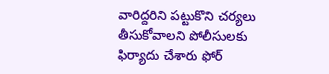వారిద్దరిని పట్టుకొని చర్యలు తీసుకోవాలని పోలీసులకు ఫిర్యాదు చేశారు ఫోర్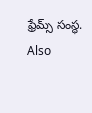ఫ్రేమ్స్ సంస్థ.
Also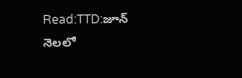Read:TTD:జూన్ నెలలో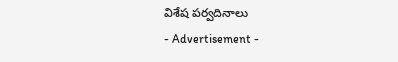విశేష పర్వదినాలు
- Advertisement -